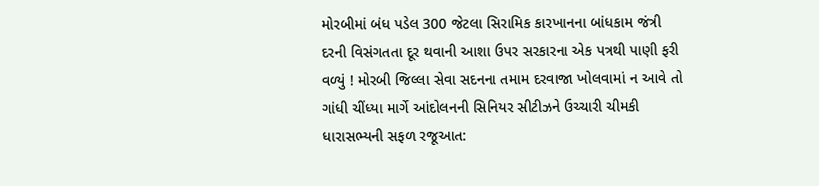મોરબીમાં બંધ પડેલ 300 જેટલા સિરામિક કારખાનના બાંધકામ જંત્રી દરની વિસંગતતા દૂર થવાની આશા ઉપર સરકારના એક પત્રથી પાણી ફરી વળ્યું ! મોરબી જિલ્લા સેવા સદનના તમામ દરવાજા ખોલવામાં ન આવે તો ગાંધી ચીંધ્યા માર્ગે આંદોલનની સિનિયર સીટીઝને ઉચ્ચારી ચીમકી ધારાસભ્યની સફળ રજૂઆત: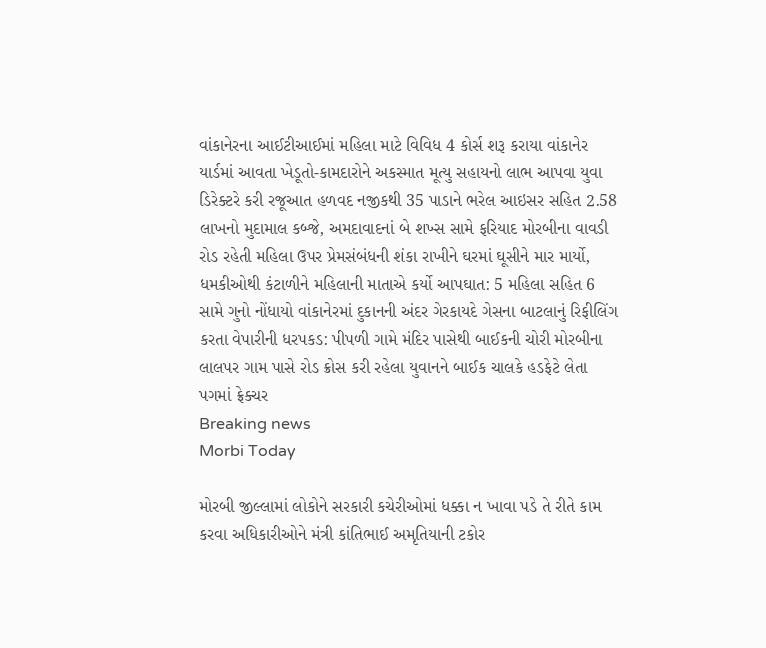વાંકાનેરના આઈટીઆઈમાં મહિલા માટે વિવિધ 4 કોર્સ શરૂ કરાયા વાંકાનેર યાર્ડમાં આવતા ખેડૂતો-કામદારોને અકસ્માત મૂત્યુ સહાયનો લાભ આપવા યુવા ડિરેક્ટરે કરી રજૂઆત હળવદ નજીકથી 35 પાડાને ભરેલ આઇસર સહિત 2.58 લાખનો મુદામાલ કબ્જે, અમદાવાદનાં બે શખ્સ સામે ફરિયાદ મોરબીના વાવડી રોડ રહેતી મહિલા ઉપર પ્રેમસંબંધની શંકા રાખીને ઘરમાં ઘૂસીને માર માર્યો, ધમકીઓથી કંટાળીને મહિલાની માતાએ કર્યો આપઘાત: 5 મહિલા સહિત 6 સામે ગુનો નોંધાયો વાંકાનેરમાં દુકાનની અંદર ગેરકાયદે ગેસના બાટલાનું રિફીલિંગ કરતા વેપારીની ધરપકડ: પીપળી ગામે મંદિર પાસેથી બાઈકની ચોરી મોરબીના લાલપર ગામ પાસે રોડ ક્રોસ કરી રહેલા યુવાનને બાઈક ચાલકે હડફેટે લેતા પગમાં ફ્રેક્ચર
Breaking news
Morbi Today

મોરબી જીલ્લામાં લોકોને સરકારી કચેરીઓમાં ધક્કા ન ખાવા પડે તે રીતે કામ કરવા અધિકારીઓને મંત્રી કાંતિભાઈ અમૃતિયાની ટકોર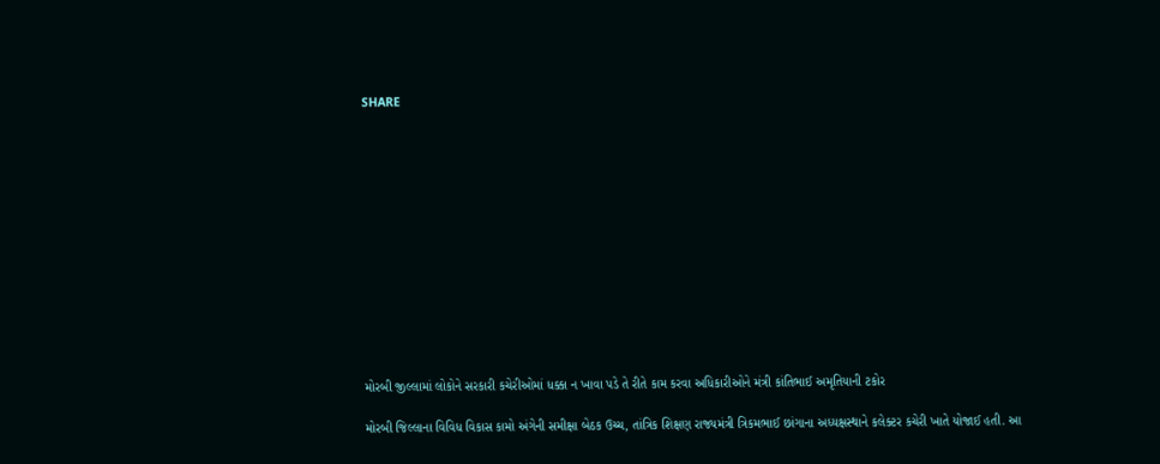SHARE













મોરબી જીલ્લામાં લોકોને સરકારી કચેરીઓમાં ધક્કા ન ખાવા પડે તે રીતે કામ કરવા અધિકારીઓને મંત્રી કાંતિભાઈ અમૃતિયાની ટકોર

મોરબી જિલ્લાના વિવિધ વિકાસ કામો અંગેની સમીક્ષા બેઠક ઉચ્ચ, તાંત્રિક શિક્ષણ રાજ્યમંત્રી ત્રિકમભાઈ છાંગાના અધ્યક્ષસ્થાને કલેક્ટર કચેરી ખાતે યોજાઈ હતી. આ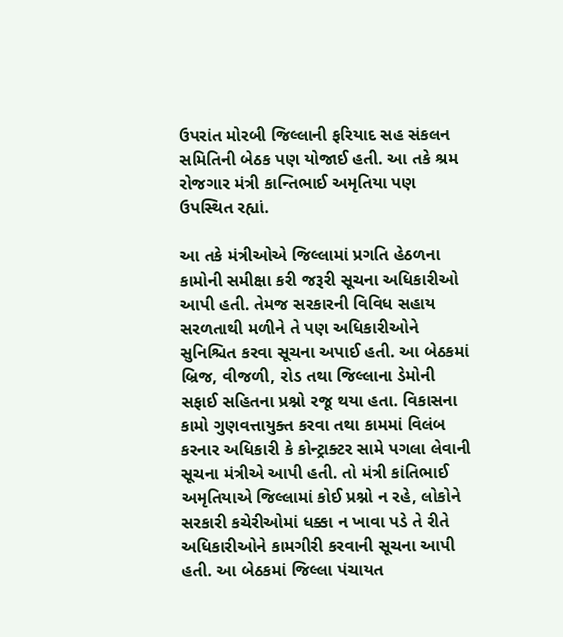ઉપરાંત મોરબી જિલ્લાની ફરિયાદ સહ સંકલન સમિતિની બેઠક પણ યોજાઈ હતી. આ તકે શ્રમ રોજગાર મંત્રી કાન્તિભાઈ અમૃતિયા પણ ઉપસ્થિત રહ્યાં.

આ તકે મંત્રીઓએ જિલ્લામાં પ્રગતિ હેઠળના કામોની સમીક્ષા કરી જરૂરી સૂચના અધિકારીઓ આપી હતી. તેમજ સરકારની વિવિધ સહાય સરળતાથી મળીને તે પણ અધિકારીઓને સુનિશ્ચિત કરવા સૂચના અપાઈ હતી. આ બેઠકમાં બ્રિજ, વીજળી, રોડ તથા જિલ્લાના ડેમોની સફાઈ સહિતના પ્રશ્નો રજૂ થયા હતા. વિકાસના કામો ગુણવત્તાયુક્ત કરવા તથા કામમાં વિલંબ કરનાર અધિકારી કે કોન્ટ્રાક્ટર સામે પગલા લેવાની સૂચના મંત્રીએ આપી હતી. તો મંત્રી કાંતિભાઈ અમૃતિયાએ જિલ્લામાં કોઈ પ્રશ્નો ન રહે, લોકોને સરકારી કચેરીઓમાં ધક્કા ન ખાવા પડે તે રીતે અધિકારીઓને કામગીરી કરવાની સૂચના આપી હતી. આ બેઠકમાં જિલ્લા પંચાયત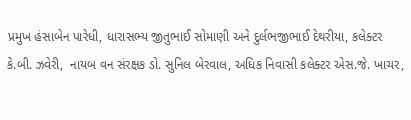પ્રમુખ હંસાબેન પારેધી, ધારાસભ્ય જીતુભાઈ સોમાણી અને દુર્લભજીભાઈ દેથરીયા, કલેક્ટર કે.બી. ઝવેરી,  નાયબ વન સંરક્ષક ડો. સુનિલ બેરવાલ, અધિક નિવાસી કલેક્ટર એસ.જે. ખાચર,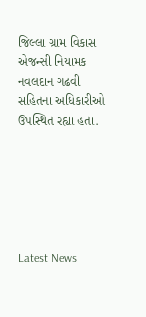જિલ્લા ગ્રામ વિકાસ એજન્સી નિયામક નવલદાન ગઢવી સહિતના અધિકારીઓ ઉપસ્થિત રહ્યા હતા.






Latest News